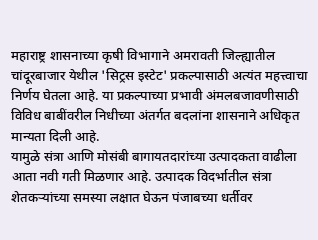महाराष्ट्र शासनाच्या कृषी विभागाने अमरावती जिल्ह्यातील चांदूरबाजार येथील 'सिट्रस इस्टेट' प्रकल्पासाठी अत्यंत महत्त्वाचा निर्णय घेतला आहे. या प्रकल्पाच्या प्रभावी अंमलबजावणीसाठी विविध बाबींवरील निधीच्या अंतर्गत बदलांना शासनाने अधिकृत मान्यता दिली आहे.
यामुळे संत्रा आणि मोसंबी बागायतदारांच्या उत्पादकता वाढीला आता नवी गती मिळणार आहे. उत्पादक विदर्भातील संत्रा शेतकऱ्यांच्या समस्या लक्षात घेऊन पंजाबच्या धर्तीवर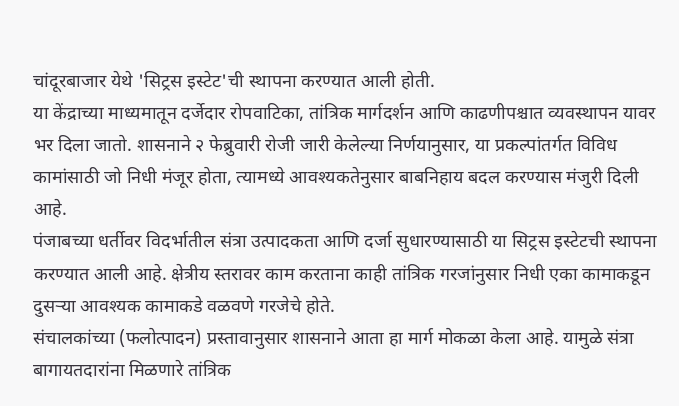चांदूरबाजार येथे 'सिट्रस इस्टेट'ची स्थापना करण्यात आली होती.
या केंद्राच्या माध्यमातून दर्जेदार रोपवाटिका, तांत्रिक मार्गदर्शन आणि काढणीपश्चात व्यवस्थापन यावर भर दिला जातो. शासनाने २ फेब्रुवारी रोजी जारी केलेल्या निर्णयानुसार, या प्रकल्पांतर्गत विविध कामांसाठी जो निधी मंजूर होता, त्यामध्ये आवश्यकतेनुसार बाबनिहाय बदल करण्यास मंजुरी दिली आहे.
पंजाबच्या धर्तीवर विदर्भातील संत्रा उत्पादकता आणि दर्जा सुधारण्यासाठी या सिट्रस इस्टेटची स्थापना करण्यात आली आहे. क्षेत्रीय स्तरावर काम करताना काही तांत्रिक गरजांनुसार निधी एका कामाकडून दुसऱ्या आवश्यक कामाकडे वळवणे गरजेचे होते.
संचालकांच्या (फलोत्पादन) प्रस्तावानुसार शासनाने आता हा मार्ग मोकळा केला आहे. यामुळे संत्रा बागायतदारांना मिळणारे तांत्रिक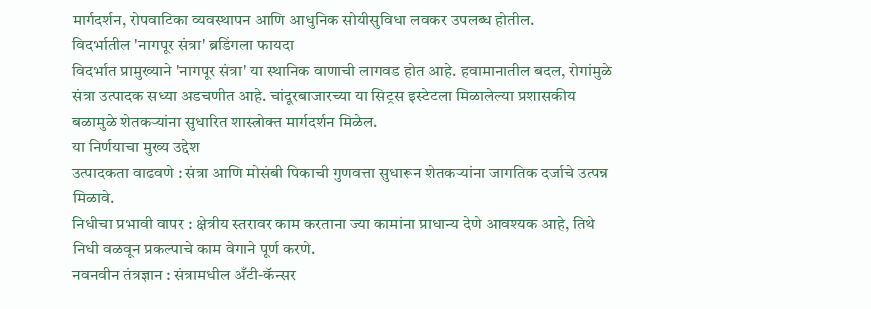मार्गदर्शन, रोपवाटिका व्यवस्थापन आणि आधुनिक सोयीसुविधा लवकर उपलब्ध होतील.
विदर्भातील 'नागपूर संत्रा' ब्रडिंगला फायदा
विदर्भात प्रामुख्याने 'नागपूर संत्रा' या स्थानिक वाणाची लागवड होत आहे. हवामानातील बदल, रोगांमुळे संत्रा उत्पादक सध्या अडचणीत आहे. चांदूरबाजारच्या या सिट्रस इस्टेटला मिळालेल्या प्रशासकीय बळामुळे शेतकऱ्यांना सुधारित शास्त्रोक्त मार्गदर्शन मिळेल.
या निर्णयाचा मुख्य उद्देश
उत्पादकता वाढवणे : संत्रा आणि मोसंबी पिकाची गुणवत्ता सुधारून शेतकऱ्यांना जागतिक दर्जाचे उत्पन्न मिळावे.
निधीचा प्रभावी वापर : क्षेत्रीय स्तरावर काम करताना ज्या कामांना प्राधान्य देणे आवश्यक आहे, तिथे निधी वळवून प्रकल्पाचे काम वेगाने पूर्ण करणे.
नवनवीन तंत्रज्ञान : संत्रामधील अँटी-कॅन्सर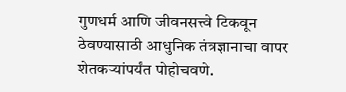गुणधर्म आणि जीवनसत्त्वे टिकवून ठेवण्यासाठी आधुनिक तंत्रज्ञानाचा वापर शेतकऱ्यांपर्यंत पोहोचवणे.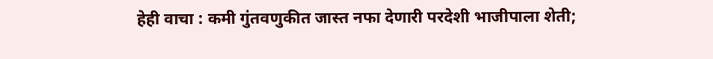हेही वाचा : कमी गुंतवणुकीत जास्त नफा देणारी परदेशी भाजीपाला शेती;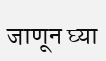जाणून घ्या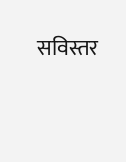सविस्तर